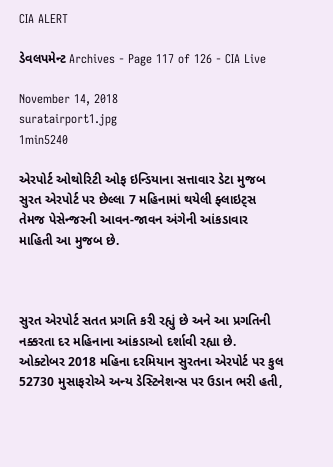CIA ALERT

ડેવલપમેન્ટ Archives - Page 117 of 126 - CIA Live

November 14, 2018
suratairport1.jpg
1min5240

એરપોર્ટ ઓથોરિટી ઓફ ઇન્ડિયાના સત્તાવાર ડેટા મુજબ સુરત એરપોર્ટ પર છેલ્લા 7 મહિનામાં થયેલી ફ્લાઇટ્સ તેમજ પેસેન્જરની આવન-જાવન અંગેની આંકડાવાર માહિતી આ મુજબ છે.



સુરત એરપોર્ટ સતત પ્રગતિ કરી રહ્યું છે અને આ પ્રગતિની નક્કરતા દર મહિનાના આંકડાઓ દર્શાવી રહ્યા છે. ઓક્ટોબર 2018 મહિના દરમિયાન સુરતના એરપોર્ટ પર કુલ 52730 મુસાફરોએ અન્ય ડેસ્ટિનેશન્સ પર ઉડાન ભરી હતી,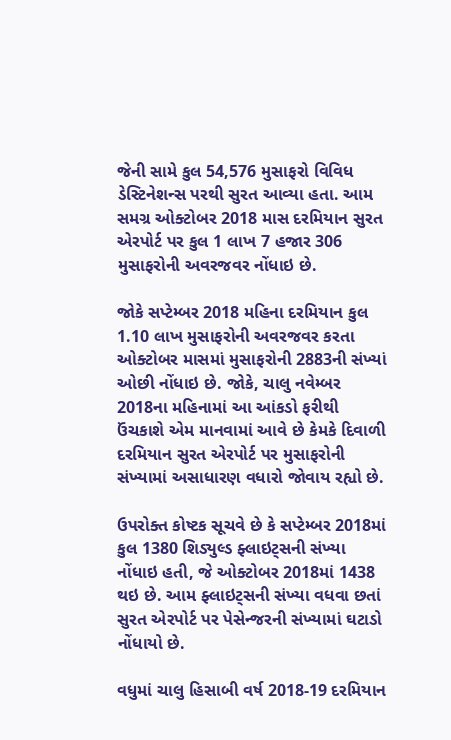જેની સામે કુલ 54,576 મુસાફરો વિવિધ ડેસ્ટિનેશન્સ પરથી સુરત આવ્યા હતા. આમ સમગ્ર ઓક્ટોબર 2018 માસ દરમિયાન સુરત એરપોર્ટ પર કુલ 1 લાખ 7 હજાર 306 મુસાફરોની અવરજવર નોંધાઇ છે.

જોકે સપ્ટેમ્બર 2018 મહિના દરમિયાન કુલ 1.10 લાખ મુસાફરોની અવરજવર કરતા ઓક્ટોબર માસમાં મુસાફરોની 2883ની સંખ્યાં ઓછી નોંધાઇ છે. જોકે, ચાલુ નવેમ્બર 2018ના મહિનામાં આ આંકડો ફરીથી ઉંચકાશે એમ માનવામાં આવે છે કેમકે દિવાળી દરમિયાન સુરત એરપોર્ટ પર મુસાફરોની સંખ્યામાં અસાધારણ વધારો જોવાય રહ્યો છે.

ઉપરોક્ત કોષ્ટક સૂચવે છે કે સપ્ટેમ્બર 2018માં કુલ 1380 શિડ્યુલ્ડ ફ્લાઇટ્સની સંખ્યા નોંધાઇ હતી, જે ઓક્ટોબર 2018માં 1438 થઇ છે. આમ ફ્લાઇટ્સની સંખ્યા વધવા છતાં સુરત એરપોર્ટ પર પેસેન્જરની સંખ્યામાં ઘટાડો નોંધાયો છે.

વધુમાં ચાલુ હિસાબી વર્ષ 2018-19 દરમિયાન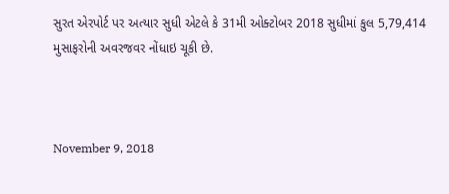સુરત એરપોર્ટ પર અત્યાર સુધી એટલે કે 31મી ઓક્ટોબર 2018 સુધીમાં કુલ 5,79,414 મુસાફરોની અવરજવર નોંધાઇ ચૂકી છે.



November 9, 2018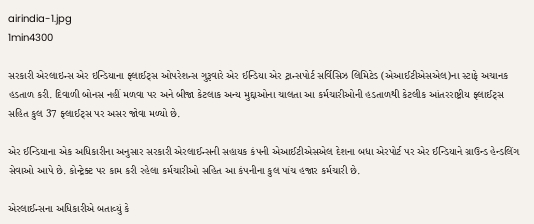airindia-1.jpg
1min4300

સરકારી એરલાઇન્સ એર ઇન્ડિયાના ફ્લાઈટ્સ ઓપરેશન્સ ગુરૂવારે એર ઈન્ડિયા એર ટ્રાન્સપોર્ટ સર્વિસિઝ લિમિટેડ (એઆઈટીએસએલ)ના સ્ટાફે અચાનક હડતાળ કરી. દિવાળી બોનસ નહીં મળવા પર અને બીજા કેટલાક અન્ય મુદ્દાઓના ચાલતા આ કર્મચારીઓની હડતાળથી કેટલીક આંતરરાષ્ટ્રીય ફ્લાઈટ્સ સહિત કુલ 37 ફ્લાઈટ્સ પર અસર જોવા મળ્યો છે.

એર ઈન્ડિયાના એક અધિકારીના અનુસાર સરકારી એરલાઈન્સની સહાયક કંપની એઆઈટીએસએલ દેશના બધા એરપોર્ટ પર એર ઈન્ડિયાને ગ્રાઉન્ડ હેન્ડલિંગ સેવાઓ આપે છે. કોન્ટ્રેક્ટ પર કામ કરી રહેલા કર્મચારીઓ સહિત આ કંપનીના કુલ પાંચ હજાર કર્મચારી છે.

એરલાઈન્સના અધિકારીએ બતાવ્યું કે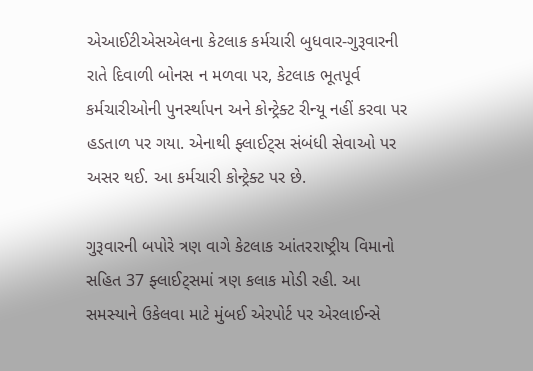એઆઈટીએસએલના કેટલાક કર્મચારી બુધવાર-ગુરૂવારની રાતે દિવાળી બોનસ ન મળવા પર, કેટલાક ભૂતપૂર્વ કર્મચારીઓની પુનર્સ્થાપન અને કોન્ટ્રેક્ટ રીન્યૂ નહીં કરવા પર હડતાળ પર ગયા. એનાથી ફ્લાઈટ્સ સંબંધી સેવાઓ પર અસર થઈ. આ કર્મચારી કોન્ટ્રેક્ટ પર છે.

ગુરૂવારની બપોરે ત્રણ વાગે કેટલાક આંતરરાષ્ટ્રીય વિમાનો સહિત 37 ફ્લાઈટ્સમાં ત્રણ કલાક મોડી રહી. આ સમસ્યાને ઉકેલવા માટે મુંબઈ એરપોર્ટ પર એરલાઈન્સે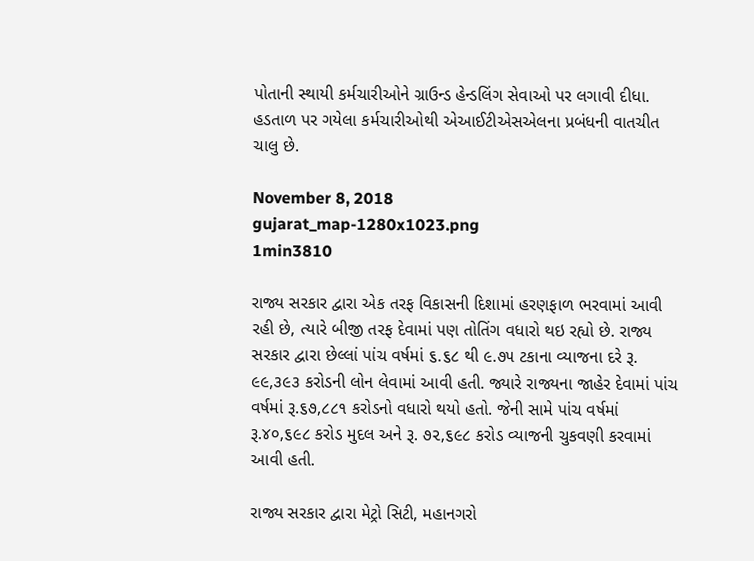પોતાની સ્થાયી કર્મચારીઓને ગ્રાઉન્ડ હેન્ડલિંગ સેવાઓ પર લગાવી દીધા. હડતાળ પર ગયેલા કર્મચારીઓથી એઆઈટીએસએલના પ્રબંધની વાતચીત ચાલુ છે.

November 8, 2018
gujarat_map-1280x1023.png
1min3810

રાજ્ય સરકાર દ્વારા એક તરફ વિકાસની દિશામાં હરણફાળ ભરવામાં આવી રહી છે, ત્યારે બીજી તરફ દેવામાં પણ તોતિંગ વધારો થઇ રહ્યો છે. રાજ્ય સરકાર દ્વારા છેલ્લાં પાંચ વર્ષમાં ૬.૬૮ થી ૯.૭૫ ટકાના વ્યાજના દરે રૂ. ૯૯,૩૯૩ કરોડની લોન લેવામાં આવી હતી. જ્યારે રાજ્યના જાહેર દેવામાં પાંચ વર્ષમાં રૂ.૬૭,૮૮૧ કરોડનો વધારો થયો હતો. જેની સામે પાંચ વર્ષમાં રૂ.૪૦,૬૯૮ કરોડ મુદલ અને રૂ. ૭૨,૬૯૮ કરોડ વ્યાજની ચુકવણી કરવામાં આવી હતી.

રાજ્ય સરકાર દ્વારા મેટ્રો સિટી, મહાનગરો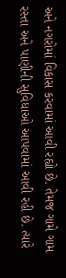અને નગરોમાં વિકાસ કરવામાં આવી રહ્યો છે. તેમજ ગામે ગામ રસ્તા અને પાણીની સુવિધાઓ આપવામાં આવી રહી છે. ત્યારે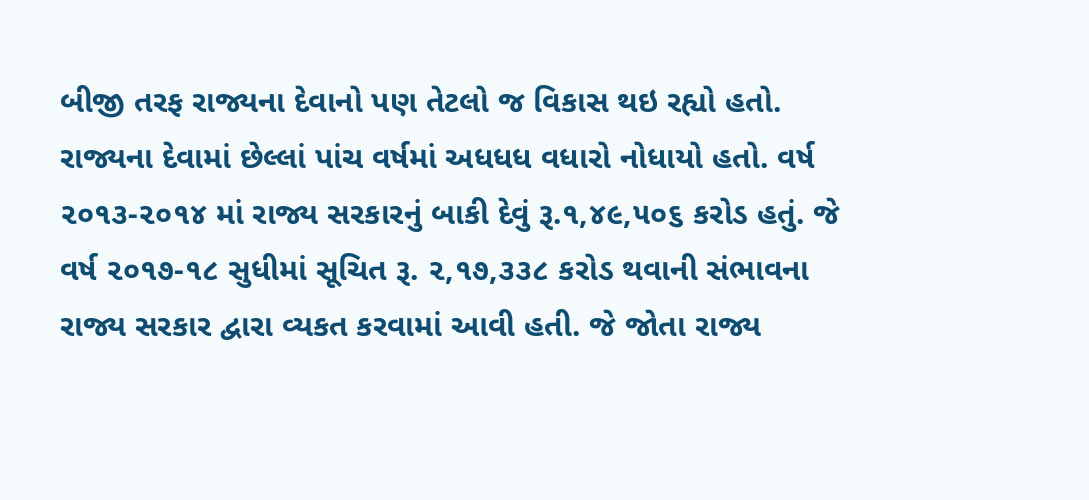બીજી તરફ રાજ્યના દેવાનો પણ તેટલો જ વિકાસ થઇ રહ્યો હતો. રાજ્યના દેવામાં છેલ્લાં પાંચ વર્ષમાં અધધધ વધારો નોધાયો હતો. વર્ષ ૨૦૧૩-૨૦૧૪ માં રાજ્ય સરકારનું બાકી દેવું રૂ.૧,૪૯,૫૦૬ કરોડ હતું. જે વર્ષ ૨૦૧૭-૧૮ સુધીમાં સૂચિત રૂ. ૨,૧૭,૩૩૮ કરોડ થવાની સંભાવના રાજ્ય સરકાર દ્વારા વ્યકત કરવામાં આવી હતી. જે જોતા રાજ્ય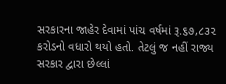સરકારના જાહેર દેવામાં પાંચ વર્ષમાં રૂ.૬૭,૮૩૨ કરોડનો વધારો થયો હતો. તેટલું જ નહીં રાજ્ય સરકાર દ્વારા છેલ્લાં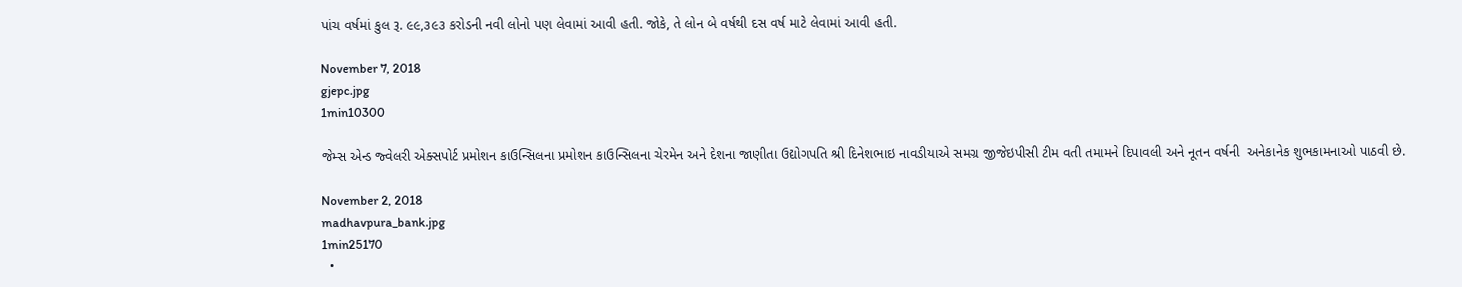પાંચ વર્ષમાં કુલ રૂ. ૯૯,૩૯૩ કરોડની નવી લોનો પણ લેવામાં આવી હતી. જોકે, તે લોન બે વર્ષથી દસ વર્ષ માટે લેવામાં આવી હતી.

November 7, 2018
gjepc.jpg
1min10300

જેમ્સ એન્ડ જ્વેલરી એક્સપોર્ટ પ્રમોશન કાઉન્સિલના પ્રમોશન કાઉન્સિલના ચેરમેન અને દેશના જાણીતા ઉદ્યોગપતિ શ્રી દિનેશભાઇ નાવડીયાએ સમગ્ર જીજેઇપીસી ટીમ વતી તમામને દિપાવલી અને નૂતન વર્ષની  અનેકાનેક શુભકામનાઓ પાઠવી છે.

November 2, 2018
madhavpura_bank.jpg
1min25170
  •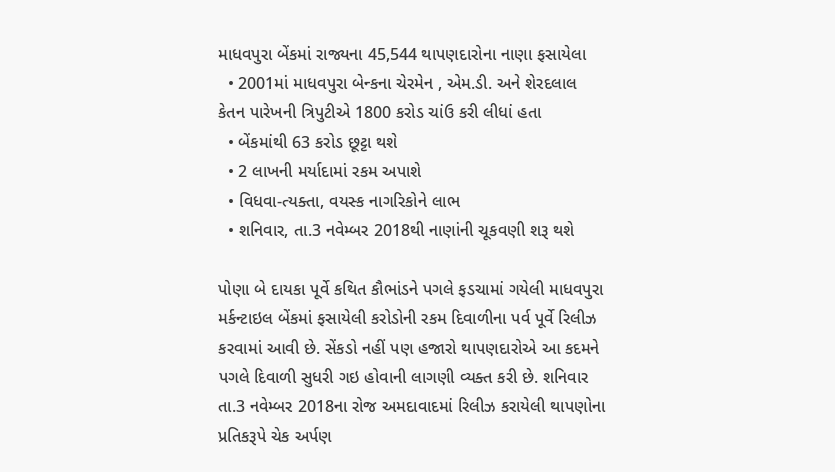માધવપુરા બેંકમાં રાજ્યના 45,544 થાપણદારોના નાણા ફસાયેલા
  • 2001માં માધવપુરા બેન્કના ચેરમેન , એમ.ડી. અને શેરદલાલ કેતન પારેખની ત્રિપુટીએ 1800 કરોડ ચાંઉ કરી લીધાં હતા
  • બેંકમાંથી 63 કરોડ છૂટ્ટા થશે
  • 2 લાખની મર્યાદામાં રકમ અપાશે
  • વિધવા-ત્યક્તા, વયસ્ક નાગરિકોને લાભ
  • શનિવાર, તા.3 નવેમ્બર 2018થી નાણાંની ચૂકવણી શરૂ થશે

પોણા બે દાયકા પૂર્વે કથિત કૌભાંડને પગલે ફડચામાં ગયેલી માધવપુરા મર્કન્ટાઇલ બેંકમાં ફસાયેલી કરોડોની રકમ દિવાળીના પર્વ પૂર્વે રિલીઝ કરવામાં આવી છે. સેંકડો નહીં પણ હજારો થાપણદારોએ આ કદમને પગલે દિવાળી સુધરી ગઇ હોવાની લાગણી વ્યક્ત કરી છે. શનિવાર તા.3 નવેમ્બર 2018ના રોજ અમદાવાદમાં રિલીઝ કરાયેલી થાપણોના પ્રતિકરૂપે ચેક અર્પણ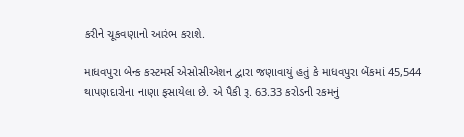કરીને ચૂકવણાનો આરંભ કરાશે.

માધવપુરા બેન્ક કસ્ટમર્સ એસોસીએશન દ્વારા જણાવાયું હતું કે માધવપુરા બેંકમાં 45,544 થાપણદારોના નાણા ફસાયેલા છે. એ પૈકી રૂ. 63.33 કરોડની રકમનું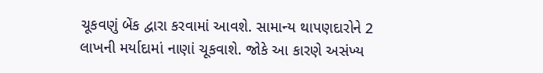ચૂકવણું બેંક દ્વારા કરવામાં આવશે. સામાન્ય થાપણદારોને 2 લાખની મર્યાદામાં નાણાં ચૂકવાશે. જોકે આ કારણે અસંખ્ય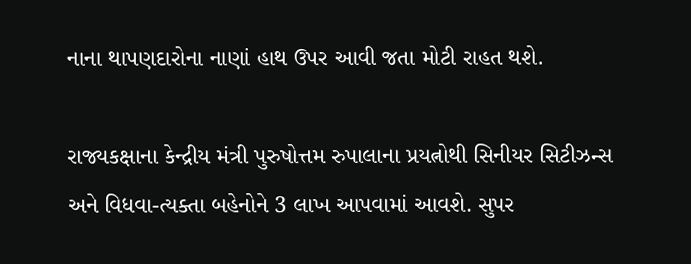નાના થાપણદારોના નાણાં હાથ ઉપર આવી જતા મોટી રાહત થશે.

રાજ્યકક્ષાના કેન્દ્રીય મંત્રી પુરુષોત્તમ રુપાલાના પ્રયત્નોથી સિનીયર સિટીઝન્સ અને વિધવા-ત્યક્તા બહેનોને 3 લાખ આપવામાં આવશે. સુપર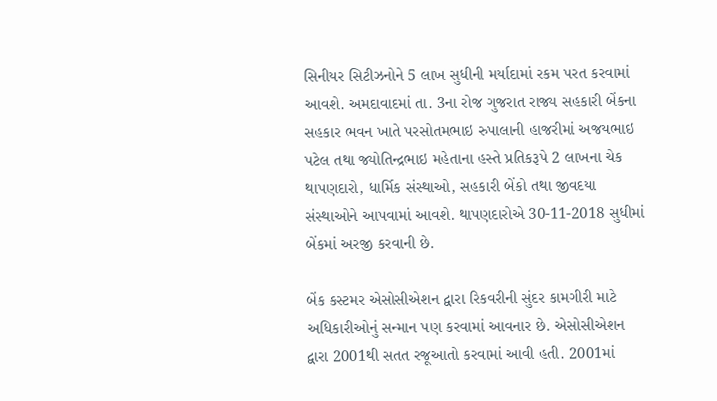સિનીયર સિટીઝનોને 5 લાખ સુધીની મર્યાદામાં રકમ પરત કરવામાં આવશે. અમદાવાદમાં તા. 3ના રોજ ગુજરાત રાજ્ય સહકારી બેંકના સહકાર ભવન ખાતે પરસોતમભાઇ રુપાલાની હાજરીમાં અજયભાઇ પટેલ તથા જ્યોતિન્દ્રભાઇ મહેતાના હસ્તે પ્રતિકરૂપે 2 લાખના ચેક થાપણદારો, ધાર્મિક સંસ્થાઓ, સહકારી બેંકો તથા જીવદયા સંસ્થાઓને આપવામાં આવશે. થાપણદારોએ 30-11-2018 સુધીમાં બેંકમાં અરજી કરવાની છે.

બેંક કસ્ટમર એસોસીએશન દ્વારા રિકવરીની સુંદર કામગીરી માટે અધિકારીઓનું સન્માન પણ કરવામાં આવનાર છે. એસોસીએશન દ્વારા 2001થી સતત રજૂઆતો કરવામાં આવી હતી. 2001માં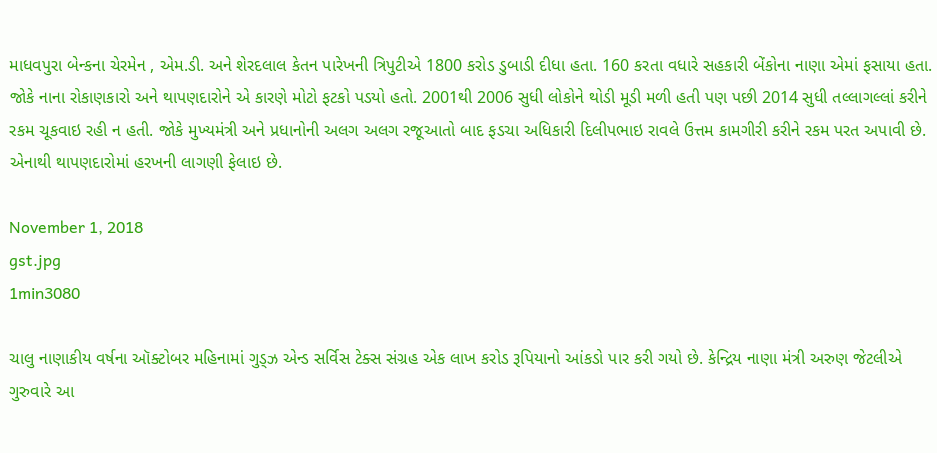માધવપુરા બેન્કના ચેરમેન , એમ.ડી. અને શેરદલાલ કેતન પારેખની ત્રિપુટીએ 1800 કરોડ ડુબાડી દીધા હતા. 160 કરતા વધારે સહકારી બેંકોના નાણા એમાં ફસાયા હતા. જોકે નાના રોકાણકારો અને થાપણદારોને એ કારણે મોટો ફટકો પડયો હતો. 2001થી 2006 સુધી લોકોને થોડી મૂડી મળી હતી પણ પછી 2014 સુધી તલ્લાગલ્લાં કરીને રકમ ચૂકવાઇ રહી ન હતી. જોકે મુખ્યમંત્રી અને પ્રધાનોની અલગ અલગ રજૂઆતો બાદ ફડચા અધિકારી દિલીપભાઇ રાવલે ઉત્તમ કામગીરી કરીને રકમ પરત અપાવી છે. એનાથી થાપણદારોમાં હરખની લાગણી ફેલાઇ છે.

November 1, 2018
gst.jpg
1min3080

ચાલુ નાણાકીય વર્ષના ઑક્ટોબર મહિનામાં ગુડ્ઝ એન્ડ સર્વિસ ટેક્સ સંગ્રહ એક લાખ કરોડ રૂપિયાનો આંકડો પાર કરી ગયો છે. કેન્દ્રિય નાણા મંત્રી અરુણ જેટલીએ ગુરુવારે આ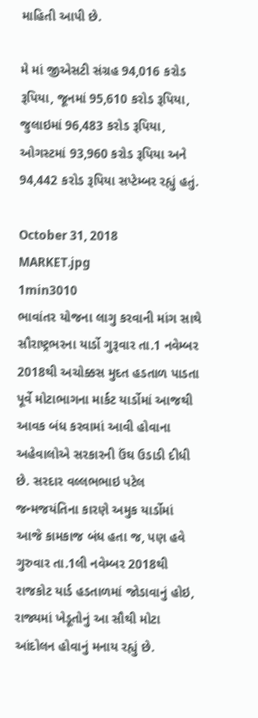માહિતી આપી છે.

મે માં જીએસટી સંગ્રહ 94,016 કરોડ રૂપિયા, જૂનમાં 95,610 કરોડ રૂપિયા, જુલાઇમાં 96,483 કરોડ રૂપિયા, ઓગસ્ટમાં 93,960 કરોડ રૂપિયા અને 94,442 કરોડ રૂપિયા સપ્ટેમ્બર રહ્યું હતું.

October 31, 2018
MARKET.jpg
1min3010
ભાવાંતર યોજના લાગુ કરવાની માંગ સાથે સૌરાષ્ટ્રભરના યાર્ડો ગુરૂવાર તા.1 નવેમ્બર 2018થી અચોક્કસ મુદત હડતાળ પાડતા પૂર્વે મોટાભાગના માર્કટ યાર્ડોમાં આજથી આવક બંધ કરવામાં આવી હોવાના અહેવાલોએ સરકારની ઉંઘ ઉડાડી દીધી છે. સરદાર વલ્લભભાઇ પટેલ જન્મજયંતિના કારણે અમુક યાર્ડોમાં આજે કામકાજ બંધ હતા જ, પણ હવે ગુરુવાર તા.1લી નવેમ્બર 2018થી રાજકોટ યાર્ડ હડતાળમાં જોડાવાનું હોઇ, રાજ્યમાં ખેડૂતોનું આ સૌથી મોટા આંદોલન હોવાનું મનાય રહ્યું છે.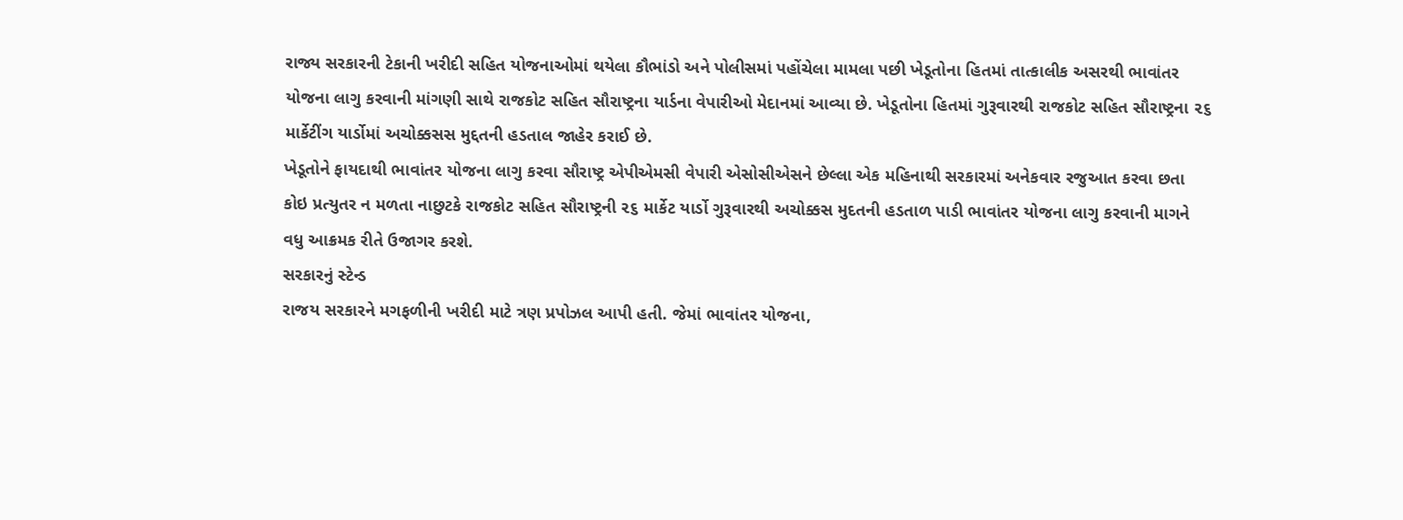રાજ્ય સરકારની ટેકાની ખરીદી સહિત યોજનાઓમાં થયેલા કૌભાંડો અને પોલીસમાં પહોંચેલા મામલા પછી ખેડૂતોના હિતમાં તાત્કાલીક અસરથી ભાવાંતર યોજના લાગુ કરવાની માંગણી સાથે રાજકોટ સહિત સૌરાષ્ટ્રના યાર્ડના વેપારીઓ મેદાનમાં આવ્યા છે. ખેડૂતોના હિતમાં ગુરૂવારથી રાજકોટ સહિત સૌરાષ્ટ્રના ૨૬ માર્કેટીંગ યાર્ડોમાં અચોક્કસસ મુદ્દતની હડતાલ જાહેર કરાઈ છે.
ખેડૂતોને ફાયદાથી ભાવાંતર યોજના લાગુ કરવા સૌરાષ્ટ્ર એપીએમસી વેપારી એસોસીએસને છેલ્લા એક મહિનાથી સરકારમાં અનેકવાર રજુઆત કરવા છતા કોઇ પ્રત્યુતર ન મળતા નાછુટકે રાજકોટ સહિત સૌરાષ્ટ્રની ૨૬ માર્કેટ યાર્ડો ગુરૂવારથી અચોક્કસ મુદતની હડતાળ પાડી ભાવાંતર યોજના લાગુ કરવાની માગને વધુ આક્રમક રીતે ઉજાગર કરશે.
સરકારનું સ્ટેન્ડ
રાજય સરકારને મગફળીની ખરીદી માટે ત્રણ પ્રપોઝલ આપી હતી. જેમાં ભાવાંતર યોજના,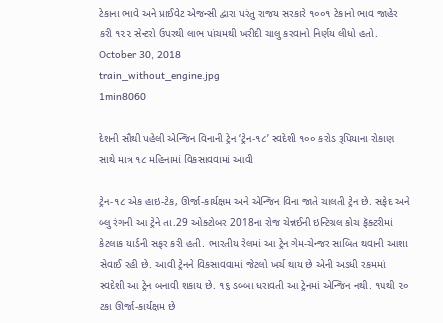ટેકાના ભાવે અને પ્રાઈવેટ એજન્સી દ્વારા પરંતુ રાજય સરકારે ૧૦૦૧ ટેકાનો ભાવ જાહેર કરી ૧૨૨ સેન્ટરો ઉપરથી લાભ પાંચમથી ખરીદી ચાલુ કરવાનો નિર્ણય લીધો હતો.
October 30, 2018
train_without_engine.jpg
1min8060

દેશની સૌથી પહેલી એન્જિન વિનાની ટ્રેન ‘ટ્રેન-૧૮’ સ્વદેશી ૧૦૦ કરોડ રૂપિયાના રોકાણ સાથે માત્ર ૧૮ મહિનામાં વિકસાવવામાં આવી

ટ્રેન-૧૮ એક હાઇ-ટેક, ઊર્જા-કાર્યક્ષમ અને એન્જિન વિના જાતે ચાલતી ટ્રેન છે. સફેદ અને બ્લુ રંગની આ ટ્રેને તા.29 ઓક્ટોબર 2018ના રોજ ચેન્નઈની ઇન્ટિગ્રલ કોચ ફૅક્ટરીમાં કેટલાક યાર્ડની સફર કરી હતી. ભારતીય રેલમાં આ ટ્રેન ગેમ-ચેન્જર સાબિત થવાની આશા સેવાઈ રહી છે. આવી ટ્રેનને વિકસાવવામાં જેટલો ખર્ચ થાય છે એની અડધી રકમમાં સ્વદેશી આ ટ્રેન બનાવી શકાય છે. ૧૬ ડબ્બા ધરાવતી આ ટ્રેનમાં એન્જિન નથી. ૧૫થી ૨૦ ટકા ઊર્જા-કાર્યક્ષમ છે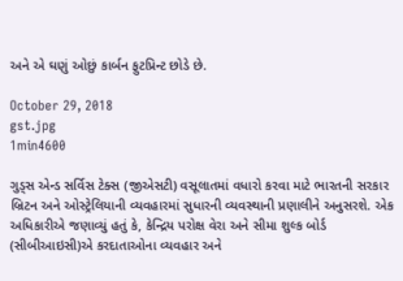અને એ ઘણું ઓછું કાર્બન ફુટપ્રિન્ટ છોડે છે.

October 29, 2018
gst.jpg
1min4600

ગુડ્સ એન્ડ સર્વિસ ટેક્સ (જીએસટી) વસૂલાતમાં વધારો કરવા માટે ભારતની સરકાર બ્રિટન અને ઓસ્ટ્રેલિયાની વ્યવહારમાં સુધારની વ્યવસ્થાની પ્રણાલીને અનુસરશે. એક અધિકારીએ જણાવ્યું હતું કે, કેન્દ્રિય પરોક્ષ વેરા અને સીમા શુલ્ક બોર્ડ (સીબીઆઇસી)એ કરદાતાઓના વ્યવહાર અને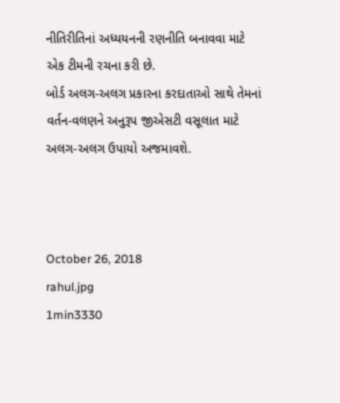નીતિરીતિનાં અધ્યયનની રણનીતિ બનાવવા માટે એક ટીમની રચના કરી છે.
બોર્ડ અલગ-અલગ પ્રકારના કરદાતાઓ સાથે તેમનાં વર્તન-વલણને અનુરૂપ જીએસટી વસૂલાત માટે અલગ-અલગ ઉપાયો અજમાવશે.



October 26, 2018
rahul.jpg
1min3330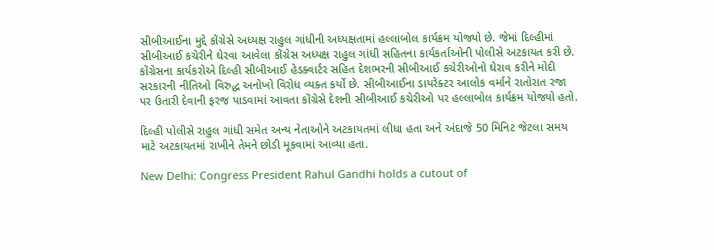સીબીઆઈના મુદ્દે કોંગ્રેસે અધ્યક્ષ રાહુલ ગાંધીની અધ્યક્ષતામાં હલ્લાબોલ કાર્યક્રમ યોજ્યો છે. જેમાં દિલ્હીમાં સીબીઆઈ કચેરીને ઘેરવા આવેલા કોંગ્રેસ અધ્યક્ષ રાહુલ ગાંધી સહિતના કાર્યકર્તાઓની પોલીસે અટકાયત કરી છે. કોંગ્રેસના કાર્યકરોએ દિલ્હી સીબીઆઈ હેડક્વાર્ટર સહિત દેશભરની સીબીઆઈ કચેરીઓનો ઘેરાવ કરીને મોદી સરકારની નીતિઓ વિરુદ્ધ અનોખો વિરોધ વ્યક્ત કર્યો છે. સીબીઆઈના ડાયરેક્ટર આલોક વર્માને રાતોરાત રજા પર ઉતારી દેવાની ફરજ પાડવામાં આવતા કોંગ્રેસે દેશની સીબીઆઈ કચેરીઓ પર હલ્લાબોલ કાર્યક્રમ યોજ્યો હતો.

દિલ્હી પોલીસે રાહુલ ગાંધી સમેત અન્ય નેતાઓને અટકાયતમાં લીધા હતા અને અંદાજે 50 મિનિટ જેટલા સમય માટે અટકાયતમાં રાખીને તેમને છોડી મૂકવામાં આવ્યા હતા.

New Delhi: Congress President Rahul Gandhi holds a cutout of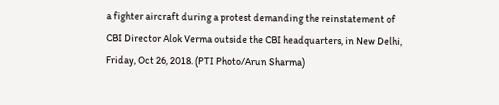a fighter aircraft during a protest demanding the reinstatement of CBI Director Alok Verma outside the CBI headquarters, in New Delhi, Friday, Oct 26, 2018. (PTI Photo/Arun Sharma)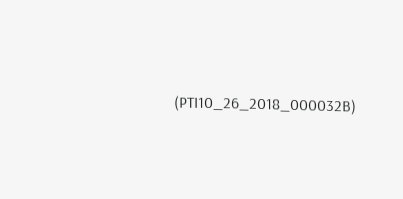(PTI10_26_2018_000032B)